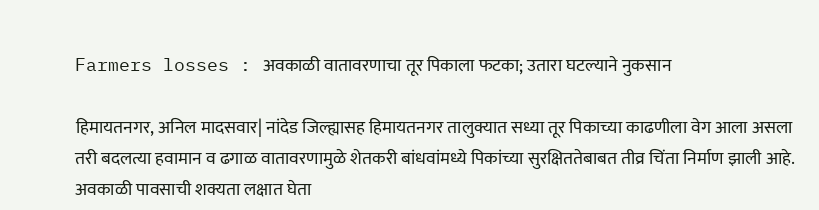Farmers losses : अवकाळी वातावरणाचा तूर पिकाला फटका; उतारा घटल्याने नुकसान

हिमायतनगर, अनिल मादसवार| नांदेड जिल्ह्यासह हिमायतनगर तालुक्यात सध्या तूर पिकाच्या काढणीला वेग आला असला तरी बदलत्या हवामान व ढगाळ वातावरणामुळे शेतकरी बांधवांमध्ये पिकांच्या सुरक्षिततेबाबत तीव्र चिंता निर्माण झाली आहे. अवकाळी पावसाची शक्यता लक्षात घेता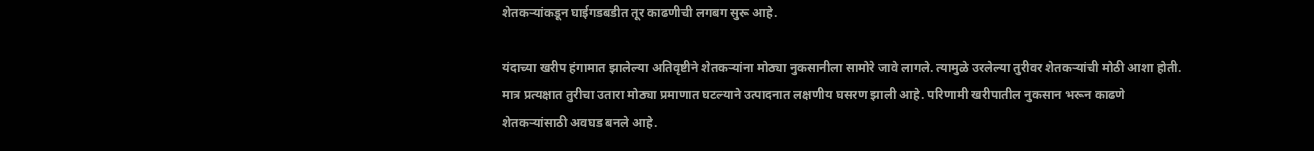शेतकऱ्यांकडून घाईगडबडीत तूर काढणीची लगबग सुरू आहे.

यंदाच्या खरीप हंगामात झालेल्या अतिवृष्टीने शेतकऱ्यांना मोठ्या नुकसानीला सामोरे जावे लागले. त्यामुळे उरलेल्या तुरीवर शेतकऱ्यांची मोठी आशा होती. मात्र प्रत्यक्षात तुरीचा उतारा मोठ्या प्रमाणात घटल्याने उत्पादनात लक्षणीय घसरण झाली आहे. परिणामी खरीपातील नुकसान भरून काढणे शेतकऱ्यांसाठी अवघड बनले आहे.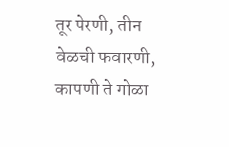तूर पेरणी, तीन वेळची फवारणी, कापणी ते गोळा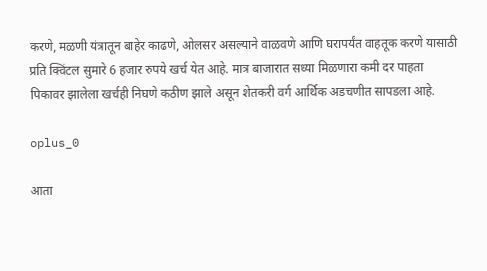करणे, मळणी यंत्रातून बाहेर काढणे, ओलसर असल्याने वाळवणे आणि घरापर्यंत वाहतूक करणे यासाठी प्रति क्विंटल सुमारे 6 हजार रुपये खर्च येत आहे. मात्र बाजारात सध्या मिळणारा कमी दर पाहता पिकावर झालेला खर्चही निघणे कठीण झाले असून शेतकरी वर्ग आर्थिक अडचणीत सापडला आहे.

oplus_0

आता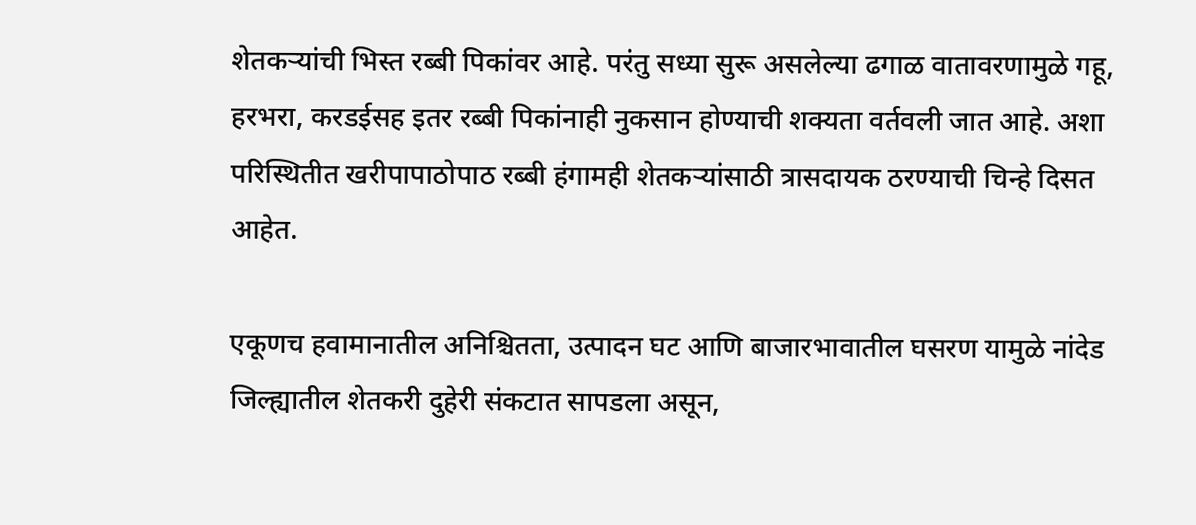शेतकऱ्यांची भिस्त रब्बी पिकांवर आहे. परंतु सध्या सुरू असलेल्या ढगाळ वातावरणामुळे गहू, हरभरा, करडईसह इतर रब्बी पिकांनाही नुकसान होण्याची शक्यता वर्तवली जात आहे. अशा परिस्थितीत खरीपापाठोपाठ रब्बी हंगामही शेतकऱ्यांसाठी त्रासदायक ठरण्याची चिन्हे दिसत आहेत.

एकूणच हवामानातील अनिश्चितता, उत्पादन घट आणि बाजारभावातील घसरण यामुळे नांदेड जिल्ह्यातील शेतकरी दुहेरी संकटात सापडला असून,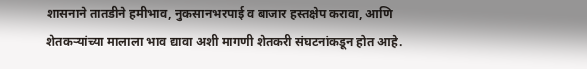शासनाने तातडीने हमीभाव, नुकसानभरपाई व बाजार हस्तक्षेप करावा, आणि शेतकऱ्यांच्या मालाला भाव द्यावा अशी मागणी शेतकरी संघटनांकडून होत आहे.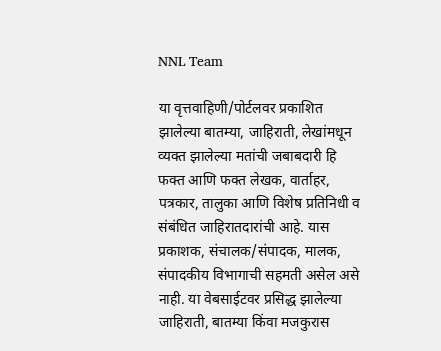NNL Team

या वृत्तवाहिणी/पोर्टलवर प्रकाशित झालेल्या बातम्या, जाहिराती, लेखांमधून व्यक्त झालेल्या मतांची जबाबदारी हि फक्त आणि फक्त लेखक, वार्ताहर, पत्रकार, तालुका आणि विशेष प्रतिनिधी व संबंधित जाहिरातदारांची आहे. यास प्रकाशक, संचालक/संपादक, मालक, संपादकीय विभागाची सहमती असेल असे नाही. या वेबसाईटवर प्रसिद्ध झालेल्या जाहिराती, बातम्या किंवा मजकुरास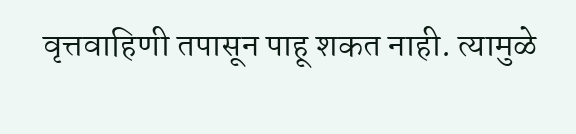वृत्तवाहिणी तपासून पाहू शकत नाही. त्यामुळे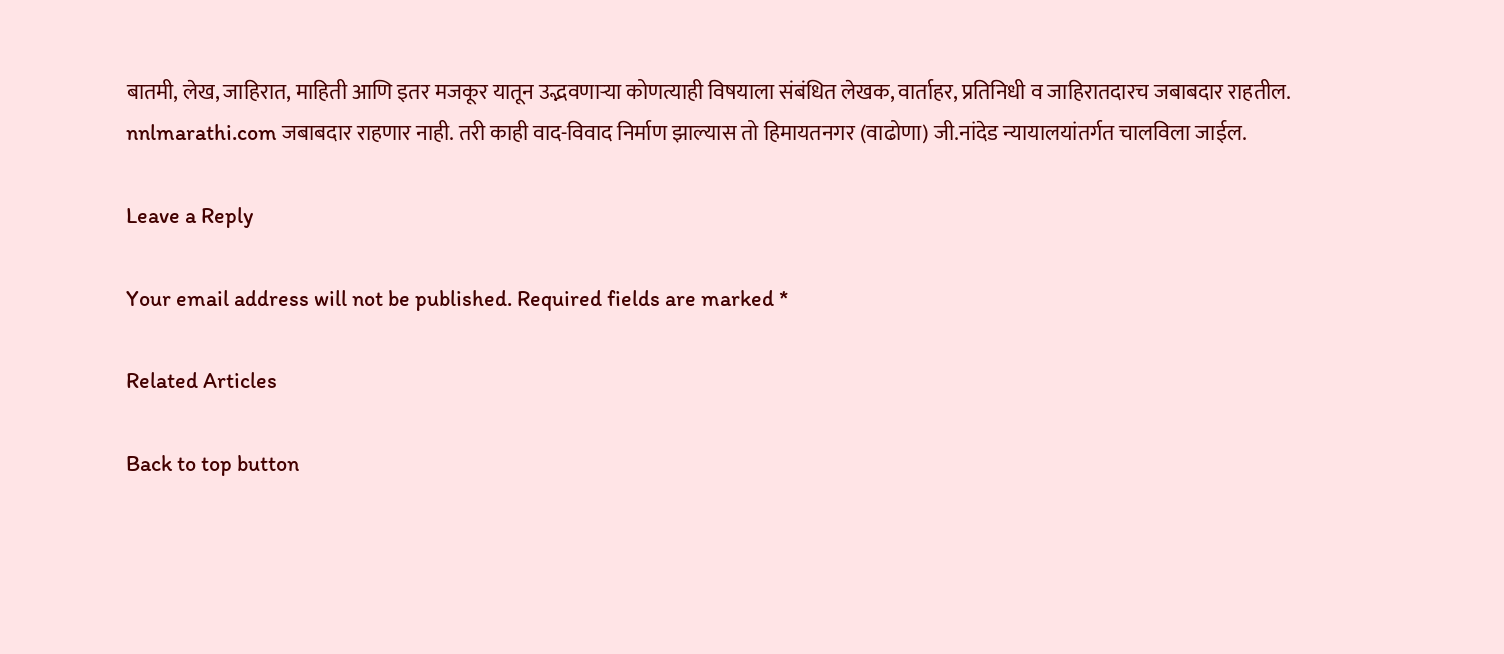बातमी, लेख, जाहिरात, माहिती आणि इतर मजकूर यातून उद्भवणाऱ्या कोणत्याही विषयाला संबंधित लेखक, वार्ताहर, प्रतिनिधी व जाहिरातदारच जबाबदार राहतील. nnlmarathi.com जबाबदार राहणार नाही. तरी काही वाद-विवाद निर्माण झाल्यास तो हिमायतनगर (वाढोणा) जी.नांदेड न्यायालयांतर्गत चालविला जाईल.

Leave a Reply

Your email address will not be published. Required fields are marked *

Related Articles

Back to top button